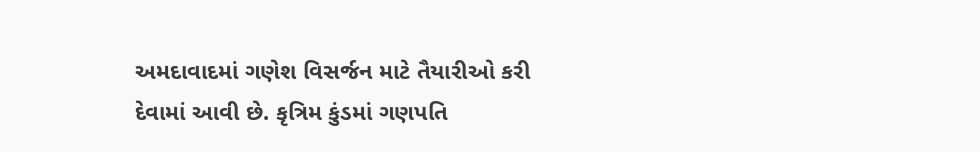અમદાવાદમાં ગણેશ વિસર્જન માટે તૈયારીઓ કરી દેવામાં આવી છે. કૃત્રિમ કુંડમાં ગણપતિ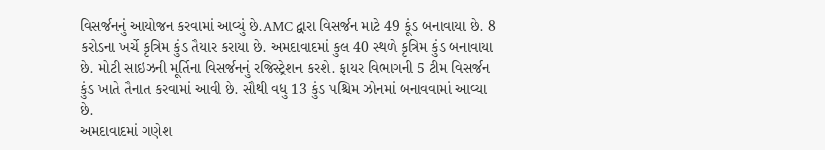વિસર્જનનું આયોજન કરવામાં આવ્યું છે.AMC દ્વારા વિસર્જન માટે 49 કૂંડ બનાવાયા છે. 8 કરોડના ખર્ચે કૃત્રિમ કુંડ તૈયાર કરાયા છે. અમદાવાદમાં કુલ 40 સ્થળે કૃત્રિમ કુંડ બનાવાયા છે. મોટી સાઇઝની મૂર્તિના વિસર્જનનું રજિસ્ટ્રેશન કરશે. ફાયર વિભાગની 5 ટીમ વિસર્જન કુંડ ખાતે તૈનાત કરવામાં આવી છે. સૌથી વધુ 13 કુંડ પશ્ચિમ ઝોનમાં બનાવવામાં આવ્યા છે.
અમદાવાદમાં ગણેશ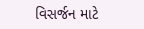વિસર્જન માટે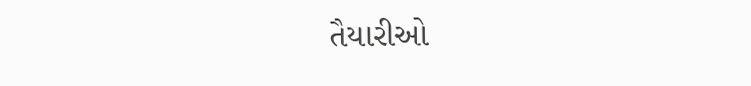તૈયારીઓ